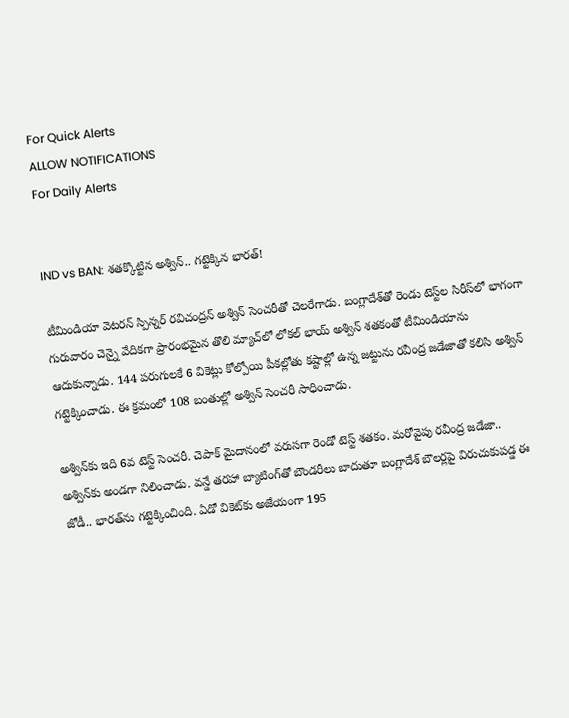For Quick Alerts
ALLOW NOTIFICATIONS
For Daily Alerts


IND vs BAN: శతక్కొట్టిన అశ్విన్.. గట్టెక్కిన భారత్!

టీమిండియా వెటరన్ స్పిన్నర్ రవిచంద్రన్ అశ్విన్ సెంచరీతో చెలరేగాడు. బంగ్లాదేశ్‌తో రెండు టెస్ట్‌ల సిరీస్‌లో భాగంగా గురువారం చెన్నై వేదికగా ప్రారంభమైన తొలి మ్యాచ్‌లో లోకల్ భాయ్ అశ్విన్ శతకంతో టీమిండియాను ఆదుకున్నాడు. 144 పరుగులకే 6 వికెట్లు కోల్పోయి పీకల్లోతు కష్టాల్లో ఉన్న జట్టును రవీంద్ర జడేజాతో కలిసి అశ్విన్ గట్టెక్కించాడు. ఈ క్రమంలో 108 బంతుల్లో అశ్విన్ సెంచరీ సాధించాడు.

అశ్విన్‌కు ఇది 6వ టెస్ట్ సెంచరీ. చెపాక్‌ మైదానంలో వరుసగా రెండో టెస్ట్ శతకం. మరోవైపు రవీంద్ర జడేజా.. అశ్విన్‌కు అండగా నిలించాడు. వన్డే తరహా బ్యాటింగ్‌తో బౌండరీలు బాదుతూ బంగ్లాదేశ్ బౌలర్లపై విరుచుకుపడ్డ ఈ జోడీ.. భారత్‌ను గట్టెక్కించింది. ఏడో వికెట్‌కు అజేయంగా 195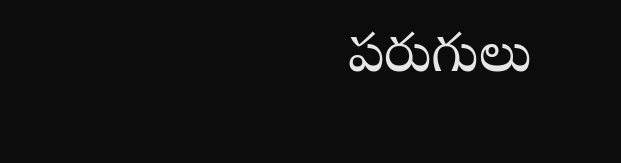పరుగులు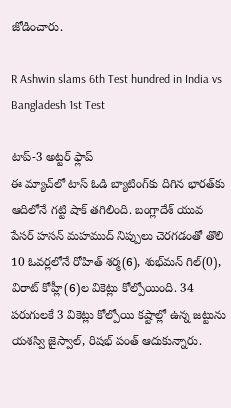జోడించారు.

R Ashwin slams 6th Test hundred in India vs Bangladesh 1st Test

టాప్-3 అట్టర్ ఫ్లాప్
ఈ మ్యాచ్‌లో టాస్ ఓడి బ్యాటింగ్‌కు దిగిన భారత్‌కు ఆదిలోనే గట్టి షాక్ తగిలింది. బంగ్లాదేశ్ యువ పేసర్ హసన్ మహముద్ నిప్పులు చెరగడంతో తొలి 10 ఓవర్లలోనే రోహిత్ శర్మ(6), శుభ్‌మన్ గిల్(0), విరాట్ కోహ్లీ(6)ల వికెట్లు కోల్పోయింది. 34 పరుగులకే 3 వికెట్లు కోల్పోయి కష్టాల్లో ఉన్న జట్టును యశస్వి జైస్వాల్, రిషభ్ పంత్ ఆదుకున్నారు.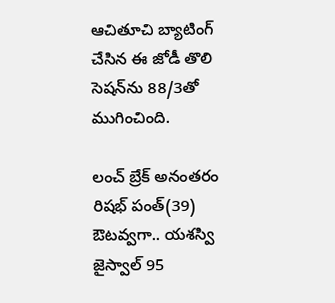ఆచితూచి బ్యాటింగ్ చేసిన ఈ జోడీ తొలి సెషన్‌ను 88/3తో ముగించింది.

లంచ్ బ్రేక్ అనంతరం రిషభ్ పంత్(39) ఔటవ్వగా.. యశస్వి జైస్వాల్ 95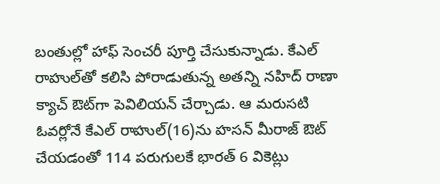బంతుల్లో హాఫ్ సెంచరీ పూర్తి చేసుకున్నాడు. కేఎల్ రాహుల్‌తో కలిసి పోరాడుతున్న అతన్ని నహిద్ రాణా క్యాచ్‌ ఔట్‌గా పెవిలియన్ చేర్చాడు. ఆ మరుసటి ఓవర్లోనే కేఎల్ రాహుల్(16)ను హసన్ మీరాజ్ ఔట్ చేయడంతో 114 పరుగులకే భారత్ 6 వికెట్లు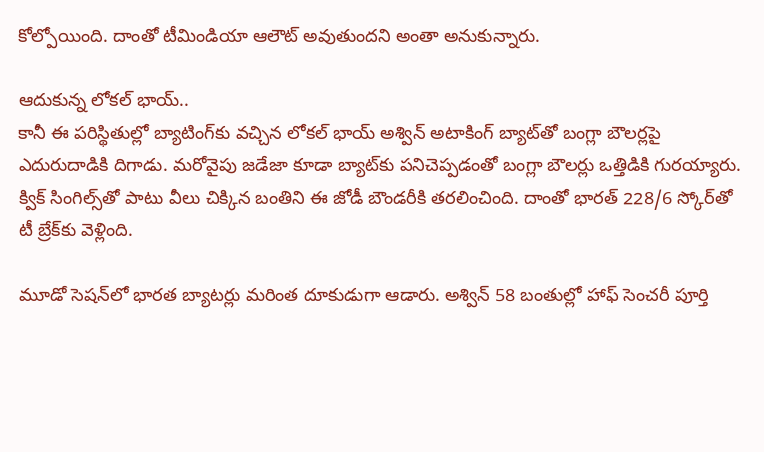కోల్పోయింది. దాంతో టీమిండియా ఆలౌట్ అవుతుందని అంతా అనుకున్నారు.

ఆదుకున్న లోకల్ భాయ్..
కానీ ఈ పరిస్థితుల్లో బ్యాటింగ్‌కు వచ్చిన లోకల్ భాయ్ అశ్విన్ అటాకింగ్ బ్యాట్‌తో బంగ్లా బౌలర్లపై ఎదురుదాడికి దిగాడు. మరోవైపు జడేజా కూడా బ్యాట్‌కు పనిచెప్పడంతో బంగ్లా బౌలర్లు ఒత్తిడికి గురయ్యారు. క్విక్ సింగిల్స్‌తో పాటు వీలు చిక్కిన బంతిని ఈ జోడీ బౌండరీకి తరలించింది. దాంతో భారత్ 228/6 స్కోర్‌తో టీ బ్రేక్‌కు వెళ్లింది.

మూడో సెషన్‌లో భారత బ్యాటర్లు మరింత దూకుడుగా ఆడారు. అశ్విన్ 58 బంతుల్లో హాఫ్ సెంచరీ పూర్తి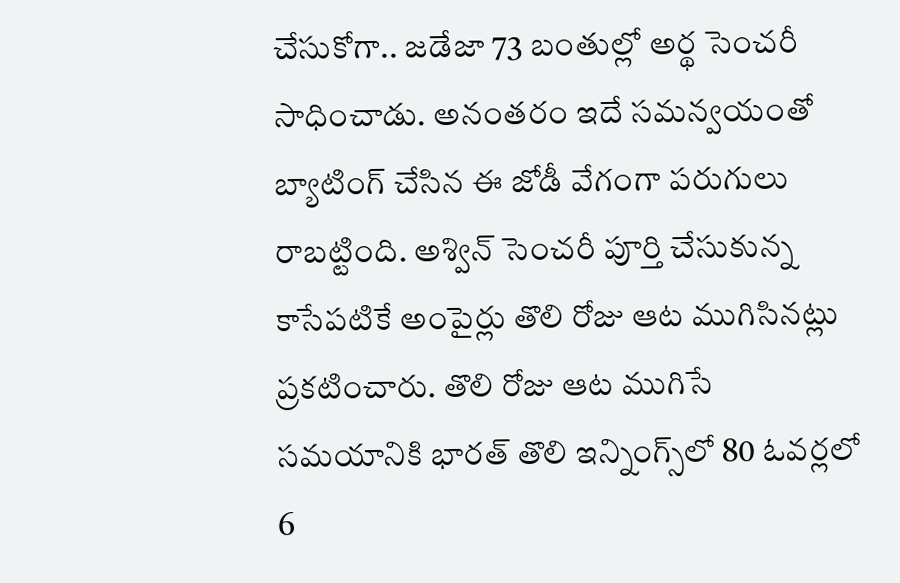చేసుకోగా.. జడేజా 73 బంతుల్లో అర్థ సెంచరీ సాధించాడు. అనంతరం ఇదే సమన్వయంతో బ్యాటింగ్ చేసిన ఈ జోడీ వేగంగా పరుగులు రాబట్టింది. అశ్విన్ సెంచరీ పూర్తి చేసుకున్న కాసేపటికే అంపైర్లు తొలి రోజు ఆట ముగిసినట్లు ప్రకటించారు. తొలి రోజు ఆట ముగిసే సమయానికి భారత్ తొలి ఇన్నింగ్స్‌లో 80 ఓవర్లలో 6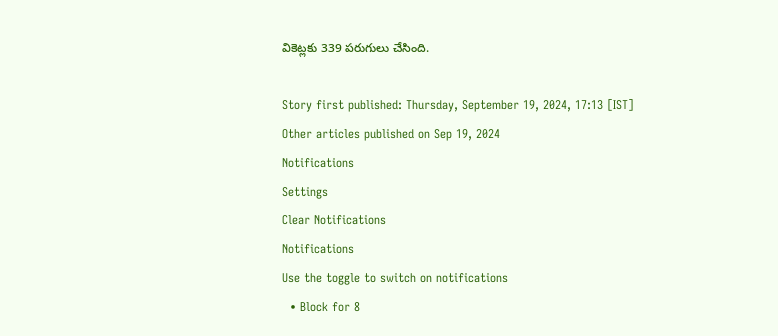వికెట్లకు 339 పరుగులు చేసింది.

Story first published: Thursday, September 19, 2024, 17:13 [IST]
Other articles published on Sep 19, 2024
Notifications
Settings
Clear Notifications
Notifications
Use the toggle to switch on notifications
  • Block for 8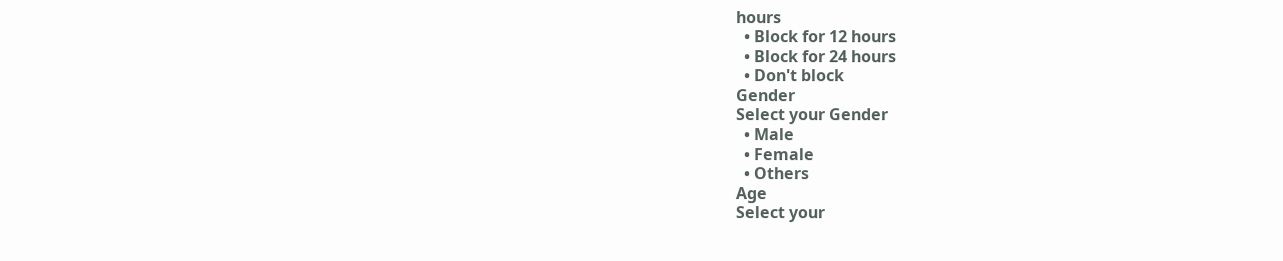hours
  • Block for 12 hours
  • Block for 24 hours
  • Don't block
Gender
Select your Gender
  • Male
  • Female
  • Others
Age
Select your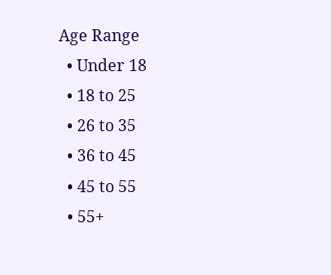Age Range
  • Under 18
  • 18 to 25
  • 26 to 35
  • 36 to 45
  • 45 to 55
  • 55+